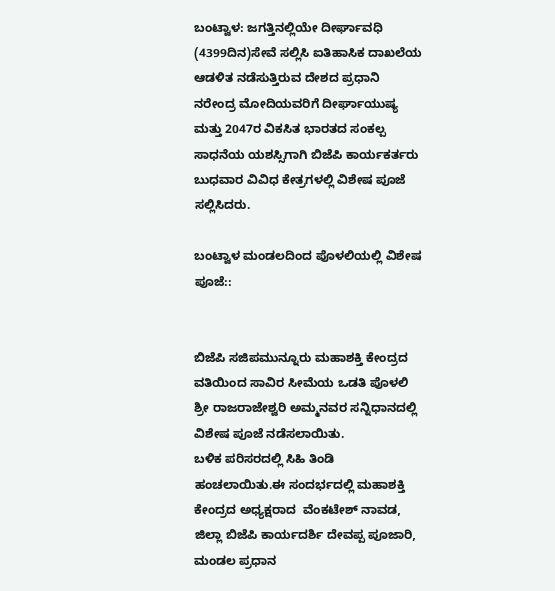ಬಂಟ್ವಾಳ: ಜಗತ್ತಿನಲ್ಲಿಯೇ ದೀರ್ಘಾವಧಿ (4399ದಿನ)ಸೇವೆ ಸಲ್ಲಿಸಿ ಐತಿಹಾಸಿಕ ದಾಖಲೆ‌ಯ ಆಡಳಿತ ನಡೆಸುತ್ತಿರುವ ದೇಶದ ಪ್ರಧಾನಿ  ನರೇಂದ್ರ ಮೋದಿಯವರಿಗೆ ದೀರ್ಘಾಯುಷ್ಯ ಮತ್ತು 2047ರ ವಿಕಸಿತ ಭಾರತದ ಸಂಕಲ್ಪ ಸಾಧನೆಯ ಯಶಸ್ಸಿಗಾಗಿ ಬಿಜೆಪಿ ಕಾರ್ಯಕರ್ತರು ಬುಧವಾರ ವಿವಿಧ ಕೇತ್ರಗಳಲ್ಲಿ ವಿಶೇಷ ಪೂಜೆ ಸಲ್ಲಿಸಿದರು.

ಬಂಟ್ವಾಳ ಮಂಡಲದಿಂದ ಪೊಳಲಿಯಲ್ಲಿ ವಿಶೇಷ ಪೂಜೆ::


ಬಿಜೆಪಿ ಸಜಿಪಮುನ್ನೂರು ಮಹಾಶಕ್ತಿ ಕೇಂದ್ರದ ವತಿಯಿಂದ ಸಾವಿರ ಸೀಮೆಯ ಒಡತಿ ಪೊಳಲಿ ಶ್ರೀ ರಾಜರಾಜೇಶ್ವರಿ ಅಮ್ಮನವರ ಸನ್ನಿಧಾನದಲ್ಲಿ ವಿಶೇಷ ಪೂಜೆ ನಡೆಸಲಾಯಿತು.
ಬಳಿಕ ಪರಿಸರದಲ್ಲಿ ಸಿಹಿ ತಿಂಡಿ ಹಂಚಲಾಯಿತು.ಈ ಸಂದರ್ಭದಲ್ಲಿ ಮಹಾಶಕ್ತಿ ಕೇಂದ್ರದ ಅಧ್ಯಕ್ಷರಾದ  ವೆಂಕಟೇಶ್ ನಾವಡ, ಜಿಲ್ಲಾ ಬಿಜೆಪಿ ಕಾರ್ಯದರ್ಶಿ ದೇವಪ್ಪ ಪೂಜಾರಿ, ಮಂಡಲ ಪ್ರಧಾನ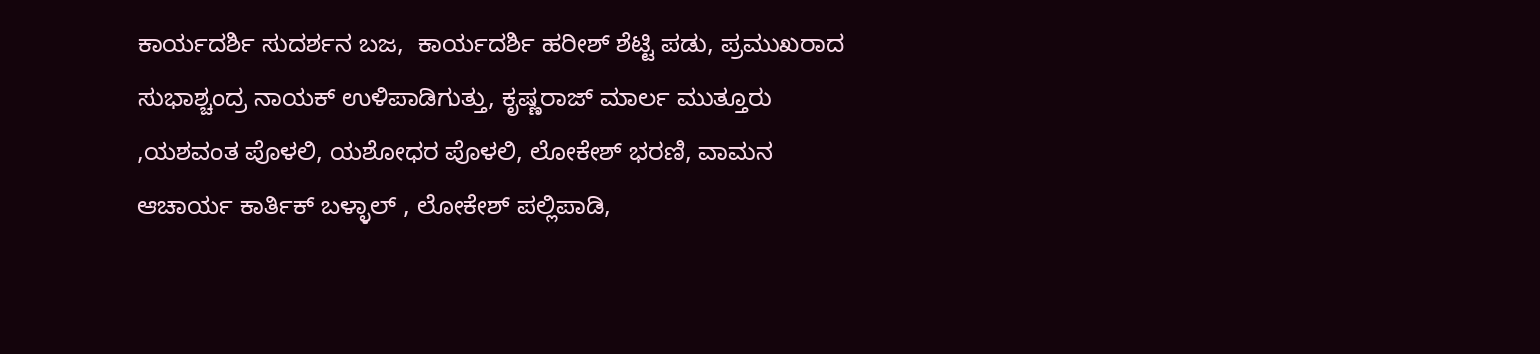ಕಾರ್ಯದರ್ಶಿ ಸುದರ್ಶನ ಬಜ,  ಕಾರ್ಯದರ್ಶಿ ಹರೀಶ್ ಶೆಟ್ಟಿ ಪಡು, ಪ್ರಮುಖರಾದ ಸುಭಾಶ್ಚಂದ್ರ ನಾಯಕ್ ಉಳಿಪಾಡಿಗುತ್ತು, ಕೃಷ್ಣರಾಜ್ ಮಾರ್ಲ ಮುತ್ತೂರು ,ಯಶವಂತ ಪೊಳಲಿ, ಯಶೋಧರ ಪೊಳಲಿ, ಲೋಕೇಶ್ ಭರಣಿ, ವಾಮನ ಆಚಾರ್ಯ ಕಾರ್ತಿಕ್ ಬಳ್ಳಾಲ್ , ಲೋಕೇಶ್ ಪಲ್ಲಿಪಾಡಿ,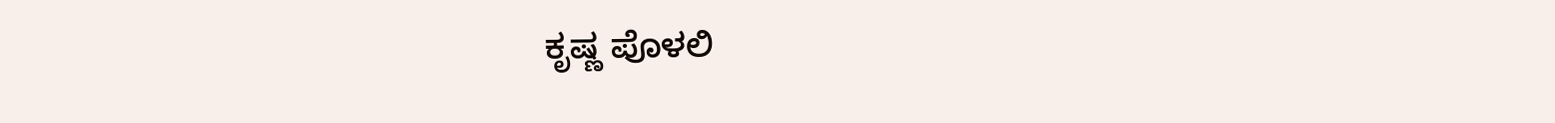ಕೃಷ್ಣ ಪೊಳಲಿ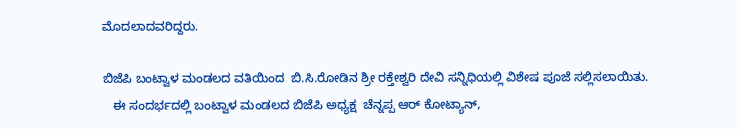ಮೊದಲಾದವರಿದ್ದರು.

ಬಿಜೆಪಿ ಬಂಟ್ವಾಳ ‌ಮಂಡಲದ ವತಿಯಿಂದ  ಬಿ.ಸಿ.ರೋಡಿನ ಶ್ರೀ ರಕ್ತೇಶ್ವರಿ ದೇವಿ ಸನ್ನಿಧಿಯಲ್ಲಿ ವಿಶೇಷ ಪೂಜೆ ಸಲ್ಲಿಸಲಾಯಿತು.
   ಈ ಸಂದರ್ಭದಲ್ಲಿ ಬಂಟ್ವಾಳ ಮಂಡಲದ ಬಿಜೆಪಿ ಅಧ್ಯಕ್ಷ  ಚೆನ್ನಪ್ಪ ಆರ್ ಕೋಟ್ಯಾನ್,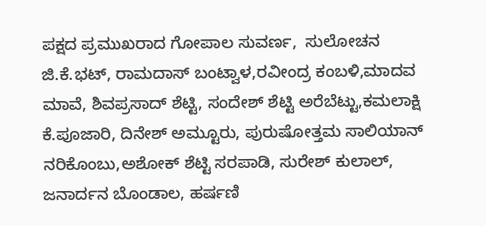ಪಕ್ಷದ ಪ್ರಮುಖರಾದ ಗೋಪಾಲ ಸುವರ್ಣ,  ಸುಲೋಚನ ಜಿ.ಕೆ‌.ಭಟ್, ರಾಮದಾಸ್ ಬಂಟ್ವಾಳ,ರವೀಂದ್ರ ಕಂಬಳಿ,ಮಾದವ ಮಾವೆ, ಶಿವಪ್ರಸಾದ್ ಶೆಟ್ಟಿ, ಸಂದೇಶ್ ಶೆಟ್ಟಿ ಅರೆಬೆಟ್ಟು,ಕಮಲಾಕ್ಷಿ ಕೆ.ಪೂಜಾರಿ, ದಿನೇಶ್ ಅಮ್ಟೂರು, ಪುರುಷೋತ್ತಮ ಸಾಲಿಯಾನ್ ನರಿಕೊಂಬು,ಅಶೋಕ್ ಶೆಟ್ಟಿ ಸರಪಾಡಿ, ಸುರೇಶ್ ಕುಲಾಲ್, ಜನಾರ್ದನ ಬೊಂಡಾಲ, ಹರ್ಷಣಿ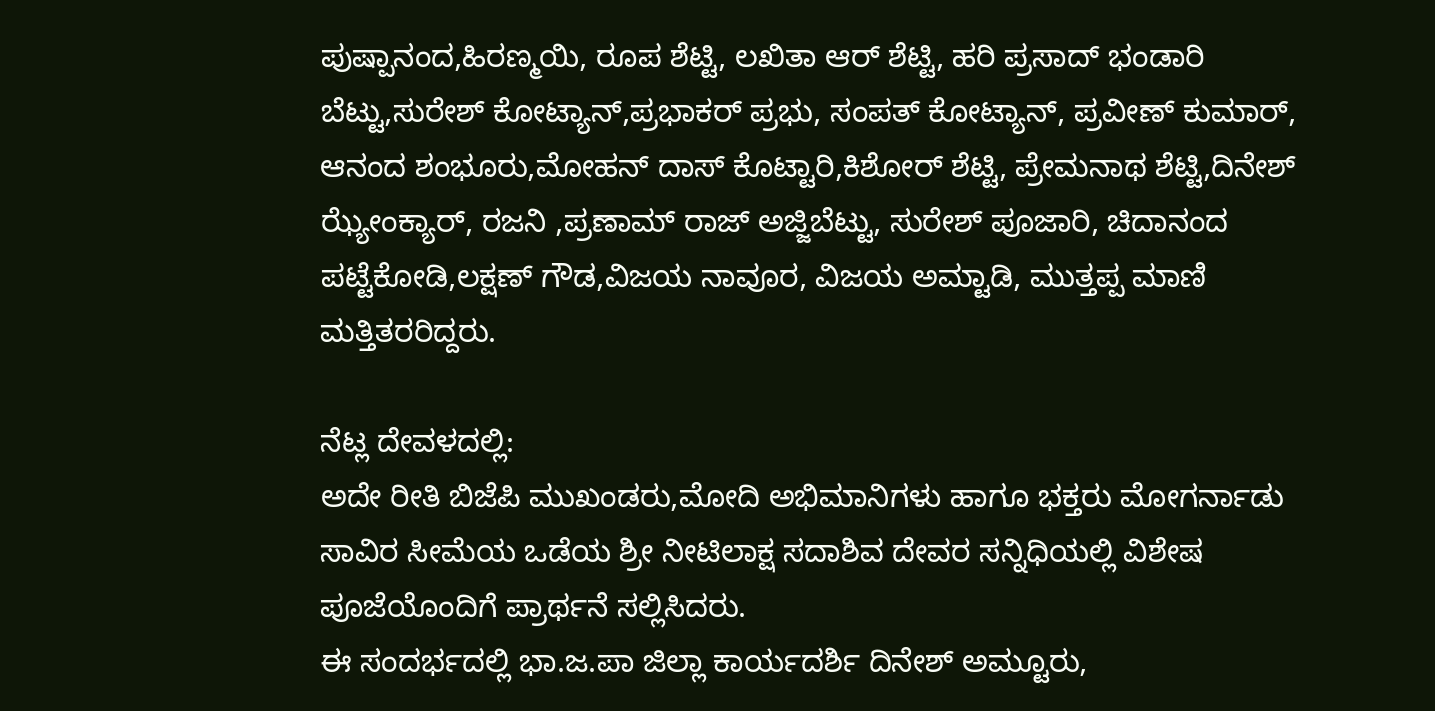ಪುಷ್ಪಾನಂದ,ಹಿರಣ್ಮಯಿ, ರೂಪ ಶೆಟ್ಟಿ, ಲಖಿತಾ ಆರ್ ಶೆಟ್ಟಿ, ಹರಿ ಪ್ರಸಾದ್ ಭಂಡಾರಿ ಬೆಟ್ಟು,ಸುರೇಶ್ ಕೋಟ್ಯಾನ್,ಪ್ರಭಾಕರ್ ಪ್ರಭು, ಸಂಪತ್ ಕೋಟ್ಯಾನ್, ಪ್ರವೀಣ್ ಕುಮಾರ್, ಆನಂದ ಶಂಭೂರು,ಮೋಹನ್ ದಾಸ್ ಕೊಟ್ಟಾರಿ,ಕಿಶೋರ್ ಶೆಟ್ಟಿ, ಪ್ರೇಮನಾಥ ಶೆಟ್ಟಿ,ದಿನೇಶ್ ಝ್ಯೇಂಕ್ಯಾರ್, ರಜನಿ ,ಪ್ರಣಾಮ್ ರಾಜ್ ಅಜ್ಜಿಬೆಟ್ಟು, ಸುರೇಶ್ ಪೂಜಾರಿ, ಚಿದಾನಂದ ಪಟ್ಟೆಕೋಡಿ,ಲಕ್ಷಣ್ ಗೌಡ,ವಿಜಯ ನಾವೂರ, ವಿಜಯ ಅಮ್ಟಾಡಿ, ಮುತ್ತಪ್ಪ ಮಾಣಿ ಮತ್ತಿತರರಿದ್ದರು.

ನೆಟ್ಲ ದೇವಳದಲ್ಲಿ:
ಅದೇ ರೀತಿ‌ ಬಿಜೆಪಿ ಮುಖಂಡರು,ಮೋದಿ ಅಭಿಮಾನಿಗಳು ಹಾಗೂ ಭಕ್ತರು ಮೋಗರ್ನಾಡು ಸಾವಿರ ಸೀಮೆಯ ಒಡೆಯ ಶ್ರೀ ನೀಟಿಲಾಕ್ಷ ಸದಾಶಿವ ದೇವರ ಸನ್ನಿಧಿಯಲ್ಲಿ ವಿಶೇಷ ಪೂಜೆಯೊಂದಿಗೆ ಪ್ರಾರ್ಥನೆ ಸಲ್ಲಿಸಿದರು.
ಈ ಸಂದರ್ಭದಲ್ಲಿ ಭಾ.ಜ.ಪಾ ಜಿಲ್ಲಾ ಕಾರ್ಯದರ್ಶಿ ದಿನೇಶ್ ಅಮ್ಟೂರು,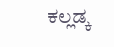ಕಲ್ಲಡ್ಕ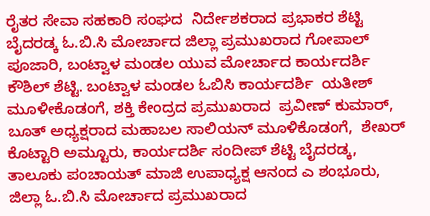ರೈತರ ಸೇವಾ ಸಹಕಾರಿ ಸಂಘದ  ನಿರ್ದೇಶಕರಾದ ಪ್ರಭಾಕರ ಶೆಟ್ಟಿ ಬೈದರಡ್ಕ ಓ.ಬಿ.ಸಿ ಮೋರ್ಚಾದ ಜಿಲ್ಲಾ ಪ್ರಮುಖರಾದ ಗೋಪಾಲ್ ಪೂಜಾರಿ, ಬಂಟ್ವಾಳ ಮಂಡಲ ಯುವ ಮೋರ್ಚಾದ ಕಾರ್ಯದರ್ಶಿ ಕೌಶಿಲ್ ಶೆಟ್ಟಿ. ಬಂಟ್ವಾಳ ಮಂಡಲ ಓಬಿಸಿ ಕಾರ್ಯದರ್ಶಿ  ಯತೀಶ್ ಮೂಳೀಕೊಡಂಗೆ, ಶಕ್ತಿ ಕೇಂದ್ರದ ಪ್ರಮುಖರಾದ  ಪ್ರವೀಣ್ ಕುಮಾರ್, ಬೂತ್ ಅಧ್ಯಕ್ಷರಾದ ಮಹಾಬಲ ಸಾಲಿಯನ್ ಮೂಳಿಕೊಡಂಗೆ,  ಶೇಖರ್ ಕೊಟ್ಟಾರಿ ಅಮ್ಟೂರು, ಕಾರ್ಯದರ್ಶಿ ಸಂದೀಪ್ ಶೆಟ್ಟಿ ಬೈದರಡ್ಕ, ತಾಲೂಕು ಪಂಚಾಯತ್ ಮಾಜಿ ಉಪಾಧ್ಯಕ್ಷ ಆನಂದ ಎ ಶಂಭೂರು, ಜಿಲ್ಲಾ ಓ.ಬಿ.ಸಿ ಮೋರ್ಚಾದ ಪ್ರಮುಖರಾದ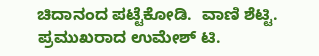ಚಿದಾನಂದ ಪಟ್ಟೆಕೋಡಿ.  ವಾಣಿ ಶೆಟ್ಟಿ. ಪ್ರಮುಖರಾದ ಉಮೇಶ್ ಟಿ.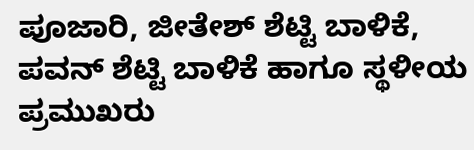ಪೂಜಾರಿ, ಜೀತೇಶ್ ಶೆಟ್ಟಿ ಬಾಳಿಕೆ, ಪವನ್ ಶೆಟ್ಟಿ ಬಾಳಿಕೆ ಹಾಗೂ ಸ್ಥಳೀಯ ಪ್ರಮುಖರು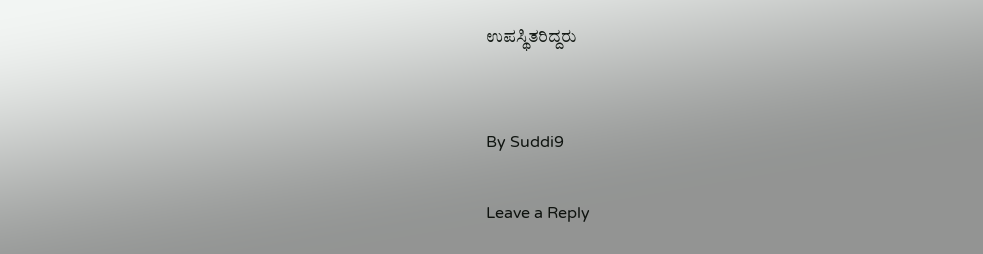ಉಪಸ್ಥಿತರಿದ್ದರು


By Suddi9

Leave a Reply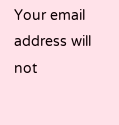Your email address will not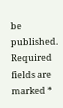be published. Required fields are marked *